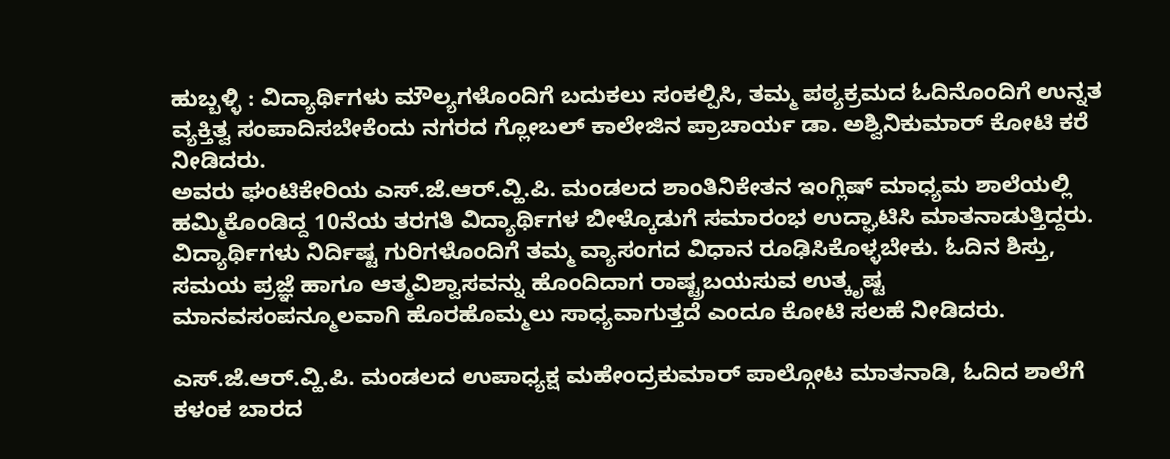ಹುಬ್ಬಳ್ಳಿ : ವಿದ್ಯಾರ್ಥಿಗಳು ಮೌಲ್ಯಗಳೊಂದಿಗೆ ಬದುಕಲು ಸಂಕಲ್ಪಿಸಿ, ತಮ್ಮ ಪಠ್ಯಕ್ರಮದ ಓದಿನೊಂದಿಗೆ ಉನ್ನತ ವ್ಯಕ್ತಿತ್ವ ಸಂಪಾದಿಸಬೇಕೆಂದು ನಗರದ ಗ್ಲೋಬಲ್ ಕಾಲೇಜಿನ ಪ್ರಾಚಾರ್ಯ ಡಾ. ಅಶ್ವಿನಿಕುಮಾರ್ ಕೋಟಿ ಕರೆ ನೀಡಿದರು.
ಅವರು ಘಂಟಿಕೇರಿಯ ಎಸ್.ಜೆ.ಆರ್.ವ್ಹಿ.ಪಿ. ಮಂಡಲದ ಶಾಂತಿನಿಕೇತನ ಇಂಗ್ಲಿಷ್ ಮಾಧ್ಯಮ ಶಾಲೆಯಲ್ಲಿ ಹಮ್ಮಿಕೊಂಡಿದ್ದ 10ನೆಯ ತರಗತಿ ವಿದ್ಯಾರ್ಥಿಗಳ ಬೀಳ್ಕೊಡುಗೆ ಸಮಾರಂಭ ಉದ್ಘಾಟಿಸಿ ಮಾತನಾಡುತ್ತಿದ್ದರು. ವಿದ್ಯಾರ್ಥಿಗಳು ನಿರ್ದಿಷ್ಟ ಗುರಿಗಳೊಂದಿಗೆ ತಮ್ಮ ವ್ಯಾಸಂಗದ ವಿಧಾನ ರೂಢಿಸಿಕೊಳ್ಳಬೇಕು. ಓದಿನ ಶಿಸ್ತು, ಸಮಯ ಪ್ರಜ್ಞೆ ಹಾಗೂ ಆತ್ಮವಿಶ್ವಾಸವನ್ನು ಹೊಂದಿದಾಗ ರಾಷ್ಟ್ರಬಯಸುವ ಉತ್ಕೃಷ್ಟ ಮಾನವಸಂಪನ್ಮೂಲವಾಗಿ ಹೊರಹೊಮ್ಮಲು ಸಾಧ್ಯವಾಗುತ್ತದೆ ಎಂದೂ ಕೋಟಿ ಸಲಹೆ ನೀಡಿದರು.

ಎಸ್.ಜೆ.ಆರ್.ವ್ಹಿ.ಪಿ. ಮಂಡಲದ ಉಪಾಧ್ಯಕ್ಷ ಮಹೇಂದ್ರಕುಮಾರ್ ಪಾಲ್ಗೋಟ ಮಾತನಾಡಿ, ಓದಿದ ಶಾಲೆಗೆ ಕಳಂಕ ಬಾರದ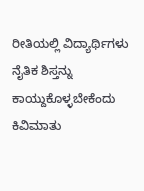ರೀತಿಯಲ್ಲಿ ವಿದ್ಯಾರ್ಥಿಗಳು ನೈತಿಕ ಶಿಸ್ತನ್ನು ಕಾಯ್ದುಕೊಳ್ಳಬೇಕೆಂದು ಕಿವಿಮಾತು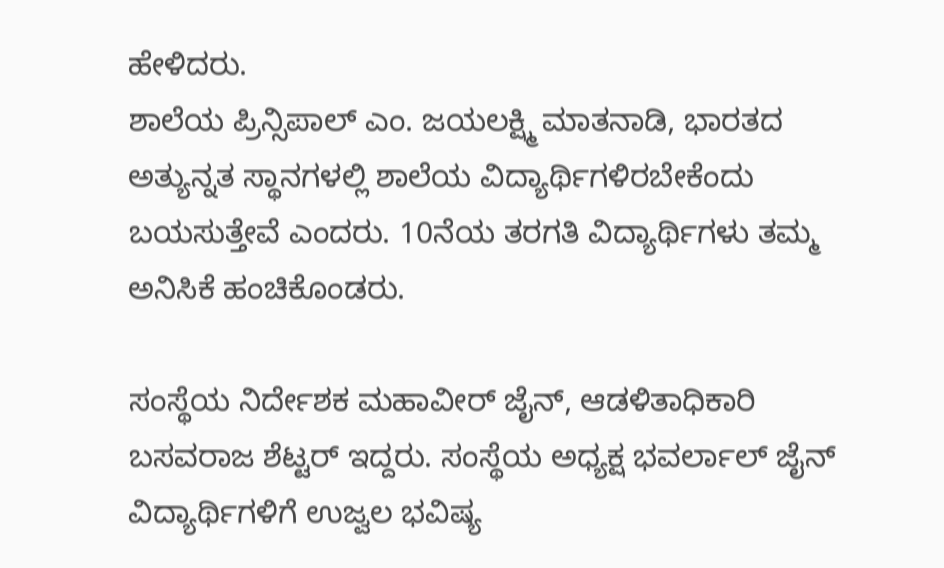ಹೇಳಿದರು.
ಶಾಲೆಯ ಪ್ರಿನ್ಸಿಪಾಲ್ ಎಂ. ಜಯಲಕ್ಷ್ಮಿ ಮಾತನಾಡಿ, ಭಾರತದ ಅತ್ಯುನ್ನತ ಸ್ಥಾನಗಳಲ್ಲಿ ಶಾಲೆಯ ವಿದ್ಯಾರ್ಥಿಗಳಿರಬೇಕೆಂದು ಬಯಸುತ್ತೇವೆ ಎಂದರು. 10ನೆಯ ತರಗತಿ ವಿದ್ಯಾರ್ಥಿಗಳು ತಮ್ಮ ಅನಿಸಿಕೆ ಹಂಚಿಕೊಂಡರು.

ಸಂಸ್ಥೆಯ ನಿರ್ದೇಶಕ ಮಹಾವೀರ್ ಜೈನ್, ಆಡಳಿತಾಧಿಕಾರಿ ಬಸವರಾಜ ಶೆಟ್ಟರ್ ಇದ್ದರು. ಸಂಸ್ಥೆಯ ಅಧ್ಯಕ್ಷ ಭವರ್ಲಾಲ್ ಜೈನ್ ವಿದ್ಯಾರ್ಥಿಗಳಿಗೆ ಉಜ್ವಲ ಭವಿಷ್ಯ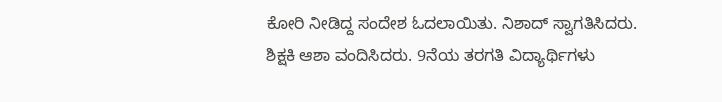ಕೋರಿ ನೀಡಿದ್ದ ಸಂದೇಶ ಓದಲಾಯಿತು. ನಿಶಾದ್ ಸ್ವಾಗತಿಸಿದರು. ಶಿಕ್ಷಕಿ ಆಶಾ ವಂದಿಸಿದರು. 9ನೆಯ ತರಗತಿ ವಿದ್ಯಾರ್ಥಿಗಳು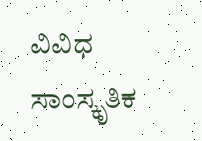ವಿವಿಧ ಸಾಂಸ್ಕೃತಿಕ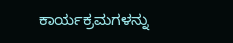ಕಾರ್ಯಕ್ರಮಗಳನ್ನು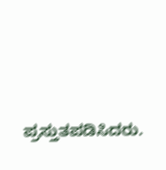ಪ್ರಸ್ತುತಪಡಿಸಿದರು.